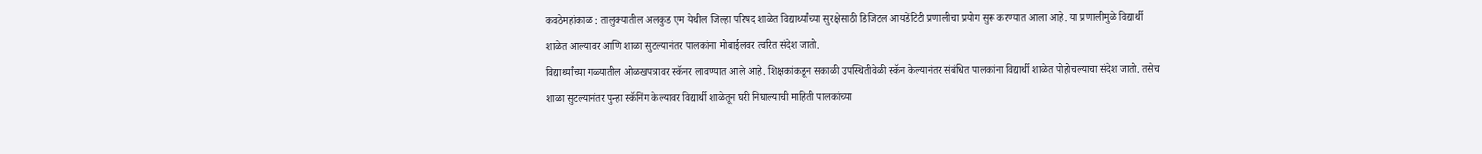कवठेमहांकाळ : तालुक्यातील अलकुड एम येथील जिल्हा परिषद शाळेत विद्यार्थ्यांच्या सुरक्षेसाठी डिजिटल आयडेंटिटी प्रणालीचा प्रयोग सुरू करण्यात आला आहे. या प्रणालीमुळे विद्यार्थी शाळेत आल्यावर आणि शाळा सुटल्यानंतर पालकांना मोबाईलवर त्वरित संदेश जातो.
विद्यार्थ्यांच्या गळ्यातील ओळखपत्रावर स्कॅनर लावण्यात आले आहे. शिक्षकांकडून सकाळी उपस्थितीवेळी स्कॅन केल्यानंतर संबंधित पालकांना विद्यार्थी शाळेत पोहोचल्याचा संदेश जातो. तसेच शाळा सुटल्यानंतर पुन्हा स्कॅनिंग केल्यावर विद्यार्थी शाळेतून घरी निघाल्याची माहिती पालकांच्या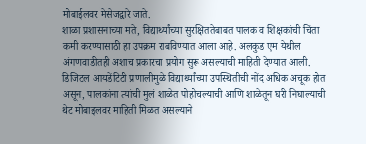मोबाईलवर मेसेजद्वारे जाते.
शाळा प्रशासनाच्या मते, विद्यार्थ्यांच्या सुरक्षिततेबाबत पालक व शिक्षकांची चिंता कमी करण्यासाठी हा उपक्रम राबविण्यात आला आहे. अलकुड एम येथील अंगणवाडीतही अशाच प्रकारचा प्रयोग सुरू असल्याची माहिती देण्यात आली.
डिजिटल आयडेंटिटी प्रणालीमुळे विद्यार्थ्यांच्या उपस्थितीची नोंद अधिक अचूक होत असून, पालकांना त्यांची मुलं शाळेत पोहोचल्याची आणि शाळेतून घरी निघाल्याची थेट मोबाइलवर माहिती मिळत असल्याने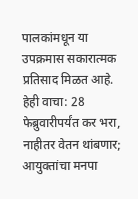पालकांमधून या उपक्रमास सकारात्मक प्रतिसाद मिळत आहे.
हेही वाचा: 28 फेब्रुवारीपर्यंत कर भरा, नाहीतर वेतन थांबणार; आयुक्तांचा मनपा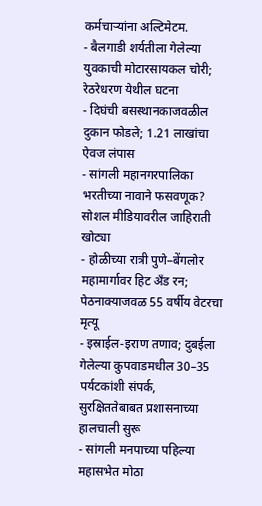कर्मचाऱ्यांना अल्टिमेटम.
- बैलगाडी शर्यतीला गेलेल्या युवकाची मोटारसायकल चोरी; रेठरेधरण येथील घटना
- दिघंची बसस्थानकाजवळील दुकान फोडले; 1.21 लाखांचा ऐवज लंपास
- सांगली महानगरपालिका भरतीच्या नावाने फसवणूक? सोशल मीडियावरील जाहिराती खोट्या
- होळीच्या रात्री पुणे–बेंगलोर महामार्गावर हिट अँड रन; पेठनाक्याजवळ 55 वर्षीय वेटरचा मृत्यू
- इस्राईल-इराण तणाव; दुबईला गेलेल्या कुपवाडमधील 30–35 पर्यटकांशी संपर्क, सुरक्षिततेबाबत प्रशासनाच्या हालचाली सुरू
- सांगली मनपाच्या पहिल्या महासभेत मोठा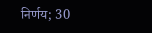निर्णय; 30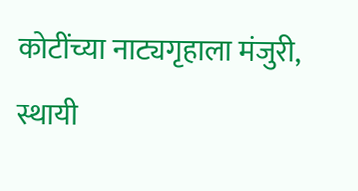कोटींच्या नाट्यगृहाला मंजुरी, स्थायी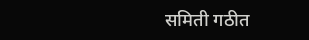समिती गठीत